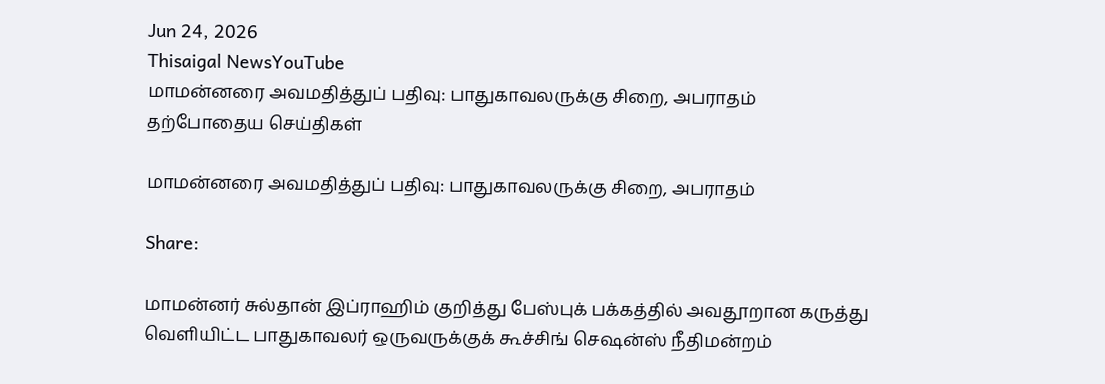Jun 24, 2026
Thisaigal NewsYouTube
மாமன்னரை அவமதித்துப் பதிவு: பாதுகாவலருக்கு சிறை, அபராதம்
தற்போதைய செய்திகள்

மாமன்னரை அவமதித்துப் பதிவு: பாதுகாவலருக்கு சிறை, அபராதம்

Share:

மாமன்னர் சுல்தான் இப்ராஹிம் குறித்து பேஸ்புக் பக்கத்தில் அவதூறான கருத்து வெளியிட்ட பாதுகாவலர் ஒருவருக்குக் கூச்சிங் செஷன்ஸ் நீதிமன்றம்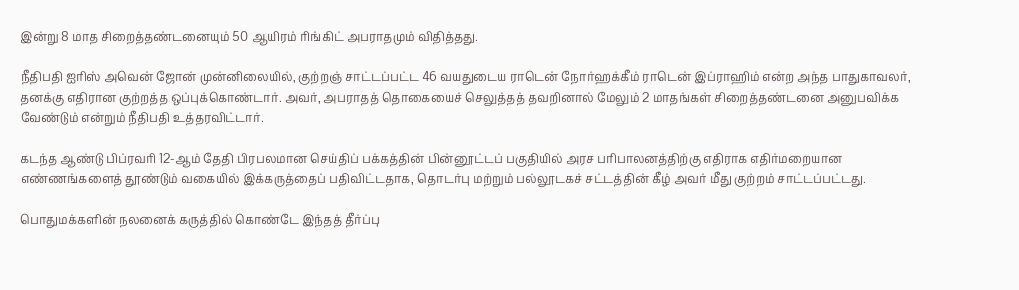இன்று 8 மாத சிறைத்தண்டனையும் 50 ஆயிரம் ரிங்கிட் அபராதமும் விதித்தது.

நீதிபதி ஐரிஸ் அவென் ஜோன் முன்னிலையில், குற்றஞ் சாட்டப்பட்ட 46 வயதுடைய ராடென் நோர்ஹக்கீம் ராடென் இப்ராஹிம் என்ற அந்த பாதுகாவலர், தனக்கு எதிரான குற்றத்த ஒப்புக்கொண்டார். அவர், அபராதத் தொகையைச் செலுத்தத் தவறினால் மேலும் 2 மாதங்கள் சிறைத்தண்டனை அனுபவிக்க வேண்டும் என்றும் நீதிபதி உத்தரவிட்டார்.

கடந்த ஆண்டு பிப்ரவரி 12-ஆம் தேதி பிரபலமான செய்திப் பக்கத்தின் பின்னூட்டப் பகுதியில் அரச பரிபாலனத்திற்கு எதிராக எதிர்மறையான எண்ணங்களைத் தூண்டும் வகையில் இக்கருத்தைப் பதிவிட்டதாக, தொடர்பு மற்றும் பல்லூடகச் சட்டத்தின் கீழ் அவர் மீது குற்றம் சாட்டப்பட்டது.

பொதுமக்களின் நலனைக் கருத்தில் கொண்டே இந்தத் தீர்ப்பு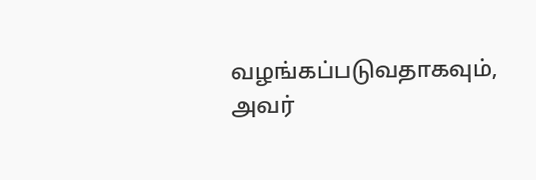வழங்கப்படுவதாகவும், அவர்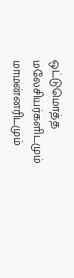ஒட்டுமொத்த மலேசியர்களிடமும் மாமன்னரிடமும்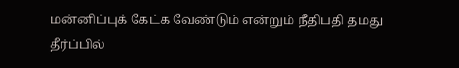மன்னிப்புக் கேட்க வேண்டும் என்றும் நீதிபதி தமது தீர்ப்பில்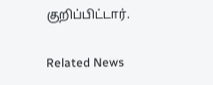குறிப்பிட்டார்.

Related News